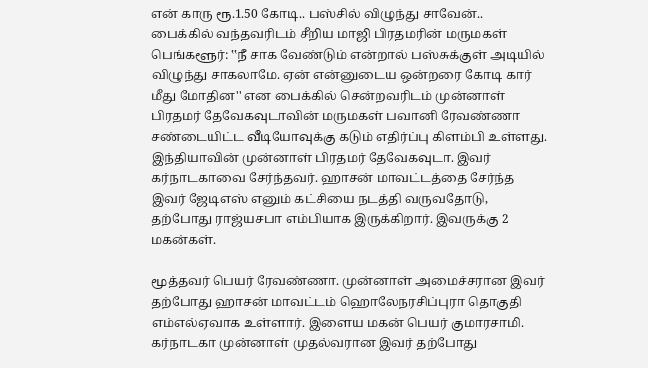என் காரு ரூ.1.50 கோடி.. பஸ்சில் விழுந்து சாவேன்.. பைக்கில் வந்தவரிடம் சீறிய மாஜி பிரதமரின் மருமகள்
பெங்களூர்: ‛‛நீ சாக வேண்டும் என்றால் பஸ்சுக்குள் அடியில் விழுந்து சாகலாமே. ஏன் என்னுடைய ஒன்றரை கோடி கார் மீது மோதின'' என பைக்கில் சென்றவரிடம் முன்னாள் பிரதமர் தேவேகவுடாவின் மருமகள் பவானி ரேவண்ணா சண்டையிட்ட வீடியோவுக்கு கடும் எதிர்ப்பு கிளம்பி உள்ளது.
இந்தியாவின் முன்னாள் பிரதமர் தேவேகவுடா. இவர் கர்நாடகாவை சேர்ந்தவர். ஹாசன் மாவட்டத்தை சேர்ந்த இவர் ஜேடிஎஸ் எனும் கட்சியை நடத்தி வருவதோடு, தற்போது ராஜ்யசபா எம்பியாக இருக்கிறார். இவருக்கு 2 மகன்கள்.

மூத்தவர் பெயர் ரேவண்ணா. முன்னாள் அமைச்சரான இவர் தற்போது ஹாசன் மாவட்டம் ஹொலேநரசிப்புரா தொகுதி எம்எல்ஏவாக உள்ளார். இளைய மகன் பெயர் குமாரசாமி. கர்நாடகா முன்னாள் முதல்வரான இவர் தற்போது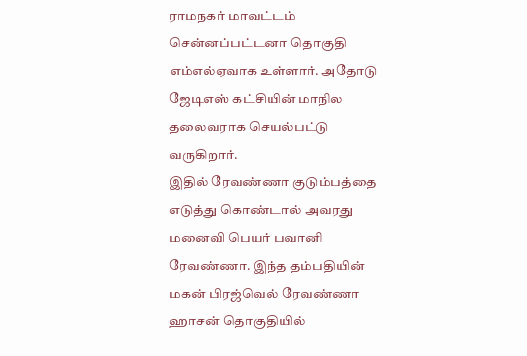ராமநகர் மாவட்டம் சென்னப்பட்டனா தொகுதி எம்எல்ஏவாக உள்ளார். அதோடு ஜேடிஎஸ் கட்சியின் மாநில தலைவராக செயல்பட்டு வருகிறார்.
இதில் ரேவண்ணா குடும்பத்தை எடுத்து கொண்டால் அவரது மனைவி பெயர் பவானி ரேவண்ணா. இந்த தம்பதியின் மகன் பிரஜ்வெல் ரேவண்ணா ஹாசன் தொகுதியில்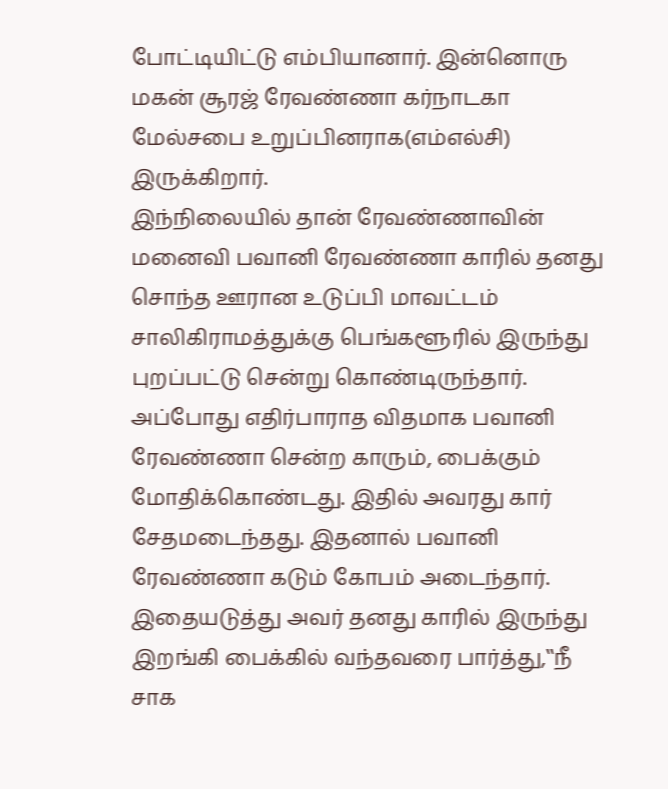போட்டியிட்டு எம்பியானார். இன்னொரு மகன் சூரஜ் ரேவண்ணா கர்நாடகா மேல்சபை உறுப்பினராக(எம்எல்சி) இருக்கிறார்.
இந்நிலையில் தான் ரேவண்ணாவின் மனைவி பவானி ரேவண்ணா காரில் தனது சொந்த ஊரான உடுப்பி மாவட்டம் சாலிகிராமத்துக்கு பெங்களூரில் இருந்து புறப்பட்டு சென்று கொண்டிருந்தார். அப்போது எதிர்பாராத விதமாக பவானி ரேவண்ணா சென்ற காரும், பைக்கும் மோதிக்கொண்டது. இதில் அவரது கார் சேதமடைந்தது. இதனால் பவானி ரேவண்ணா கடும் கோபம் அடைந்தார்.
இதையடுத்து அவர் தனது காரில் இருந்து இறங்கி பைக்கில் வந்தவரை பார்த்து,‛‛நீ சாக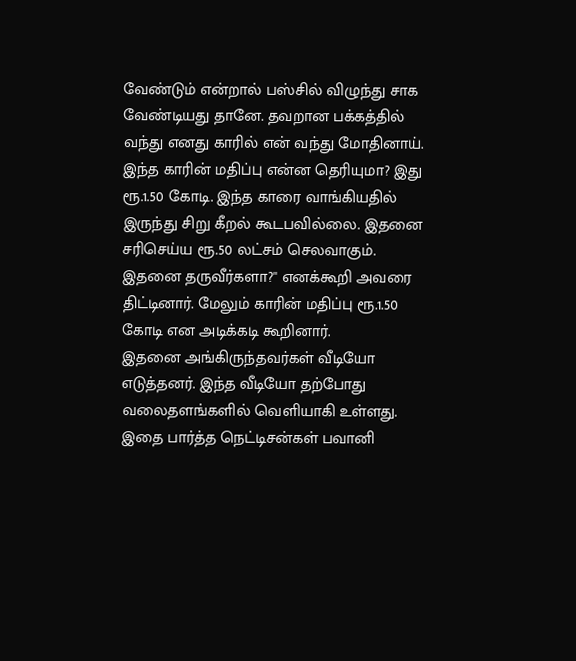வேண்டும் என்றால் பஸ்சில் விழுந்து சாக வேண்டியது தானே. தவறான பக்கத்தில் வந்து எனது காரில் என் வந்து மோதினாய். இந்த காரின் மதிப்பு என்ன தெரியுமா? இது ரூ.1.50 கோடி. இந்த காரை வாங்கியதில் இருந்து சிறு கீறல் கூடபவில்லை. இதனை சரிசெய்ய ரூ.50 லட்சம் செலவாகும். இதனை தருவீர்களா?'' எனக்கூறி அவரை திட்டினார். மேலும் காரின் மதிப்பு ரூ.1.50 கோடி என அடிக்கடி கூறினார்.
இதனை அங்கிருந்தவர்கள் வீடியோ எடுத்தனர். இந்த வீடியோ தற்போது வலைதளங்களில் வெளியாகி உள்ளது. இதை பார்த்த நெட்டிசன்கள் பவானி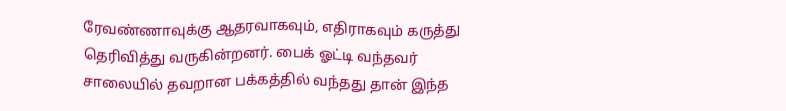ரேவண்ணாவுக்கு ஆதரவாகவும், எதிராகவும் கருத்து தெரிவித்து வருகின்றனர். பைக் ஓட்டி வந்தவர் சாலையில் தவறான பக்கத்தில் வந்தது தான் இந்த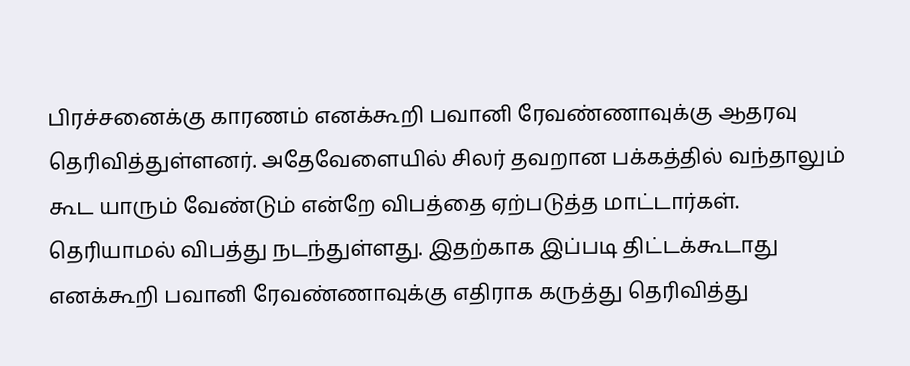பிரச்சனைக்கு காரணம் எனக்கூறி பவானி ரேவண்ணாவுக்கு ஆதரவு தெரிவித்துள்ளனர். அதேவேளையில் சிலர் தவறான பக்கத்தில் வந்தாலும் கூட யாரும் வேண்டும் என்றே விபத்தை ஏற்படுத்த மாட்டார்கள். தெரியாமல் விபத்து நடந்துள்ளது. இதற்காக இப்படி திட்டக்கூடாது எனக்கூறி பவானி ரேவண்ணாவுக்கு எதிராக கருத்து தெரிவித்து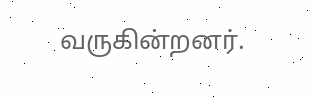வருகின்றனர்.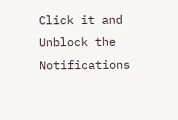Click it and Unblock the Notifications